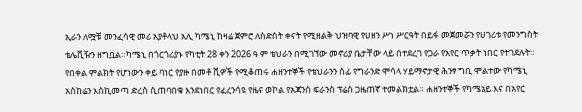ኢራን ለሟቹ መንፈሳዊ መሪ አያቶላህ አሊ ካሜኒ ከዛሬ ጀምሮ ለስድስት ቀናት የሚዘልቅ ህዝባዊ የሀዘን ሥነ ሥርዓት በይፋ መጀመሯን የሀገሪቱ የመንግስት ቴሌቪዥን ዘግቧል።ካሜኒ በጎርጎሪያኑ የካቲት 28 ቀን 2026 ዓ ም ቴህራን በሚገኘው መኖሪያ ቤታቸው ላይ በተደረገ የጋራ የአየር ጥቃት ነበር የተገደሉት።
የበቀል ምልክት የሆነውን ቀይ ባነር የያዙ በመቶ ሺዎች የሚቆጠሩ ሐዘንተኞች የቴህራንን ሰፊ የግራንድ ሞሳላ ሃይማኖታዊ ሕንፃ ግቢ ሞልተው የካሜኒ አስከሬን እስኪመጣ ድረስ ሲጠባበቁ እንደነበር የፈረንሳዩ የዜና ወኮል የአጃንስ ፍራንስ ፕሬስ ጋዜጠኛ ተመልክቷል። ሐዘንተኞች የካሜኔይ እና በአየር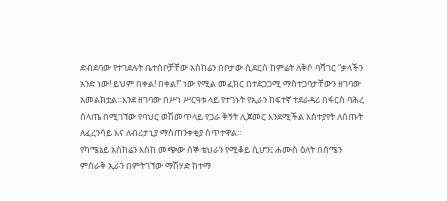ድብደባው የተገደሉት ቤተሰቦቻቸው አስከሬን በቦታው ሲደርስ ከምሬት ለቅሶ ባሻገር “ቃላችን አንድ ነው! ይህም በቀል! በቀል!” ነው የሚል መፈክር በተደጋጋሚ ማስተጋባታቸውን ዘገባው አመልክቷል።እንደ ዘገባው በሥነ ሥርዓቱ ላይ የተገኑት የኢራን ከፍተኛ ተደራዳሪ በፋርስ ባሕረ ሰላጤ በሚገኘው የባህር ወሽመጥላይ የጋራ ቅኝት ሊጀመር እንደሚችል አስተያየት ለሰጡት ለፈረንሳይ እና ለብሪታኒያ ማስጠንቀቂያ ሰጥተዋል።
የካሜኔይ አስከሬን እስከ መጭው ሰኞ ቴህራን የሚቆይ ሲሆን፤ ሐሙስ ዕለት በሰሜን ምስራቅ ኢራን በምትገኘው ማሽሃድ ከተማ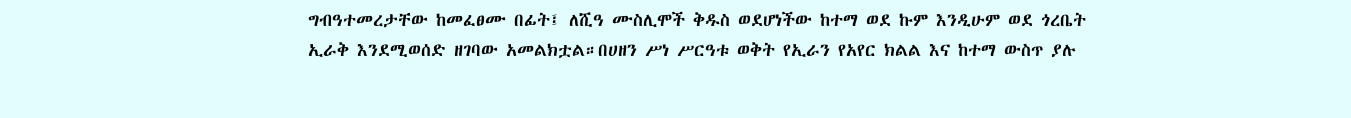ግብዓተመረታቸው ከመፈፀሙ በፊት፤ ለሺዓ ሙስሊሞች ቅዱስ ወደሆነችው ከተማ ወደ ኩም እንዲሁም ወደ ጎረቤት ኢራቅ እንደሚወሰድ ዘገባው አመልክቷል።በሀዘን ሥነ ሥርዓቱ ወቅት የኢራን የአየር ክልል እና ከተማ ውስጥ ያሉ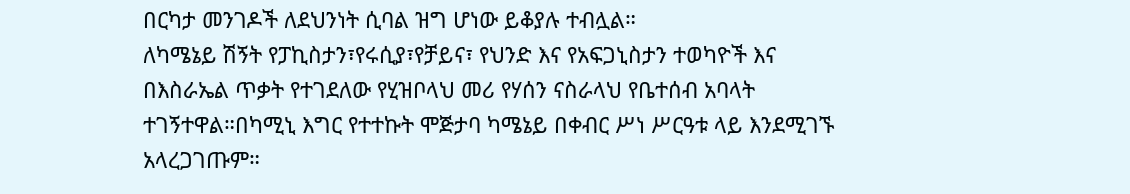በርካታ መንገዶች ለደህንነት ሲባል ዝግ ሆነው ይቆያሉ ተብሏል።
ለካሜኔይ ሽኝት የፓኪስታን፣የሩሲያ፣የቻይና፣ የህንድ እና የአፍጋኒስታን ተወካዮች እና በእስራኤል ጥቃት የተገደለው የሂዝቦላህ መሪ የሃሰን ናስራላህ የቤተሰብ አባላት ተገኝተዋል።በካሚኒ እግር የተተኩት ሞጅታባ ካሜኔይ በቀብር ሥነ ሥርዓቱ ላይ እንደሚገኙ አላረጋገጡም።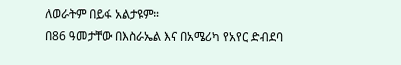ለወራትም በይፋ አልታዩም።
በ86 ዓመታቸው በእስራኤል እና በአሜሪካ የአየር ድብደባ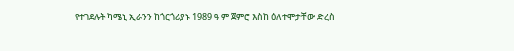የተገደሉት ካሜኒ ኢራንን ከጎርጎሪያኑ 1989 ዓ ም ጀምሮ እስከ ዕለተሞታቸው ድረስ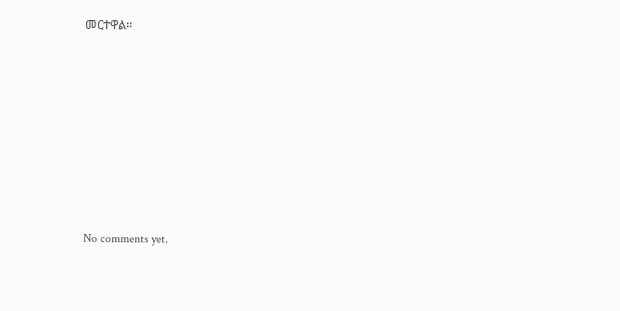መርተዋል።












No comments yet.